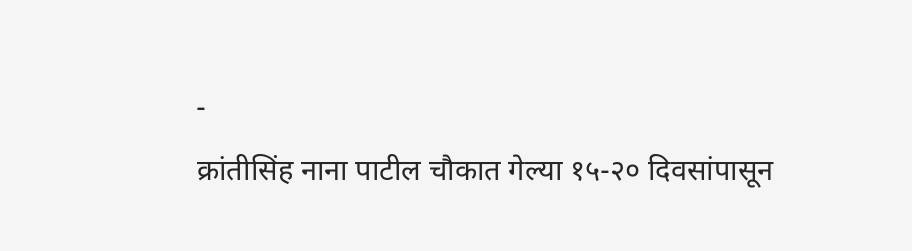-
क्रांतीसिंह नाना पाटील चौकात गेल्या १५-२० दिवसांपासून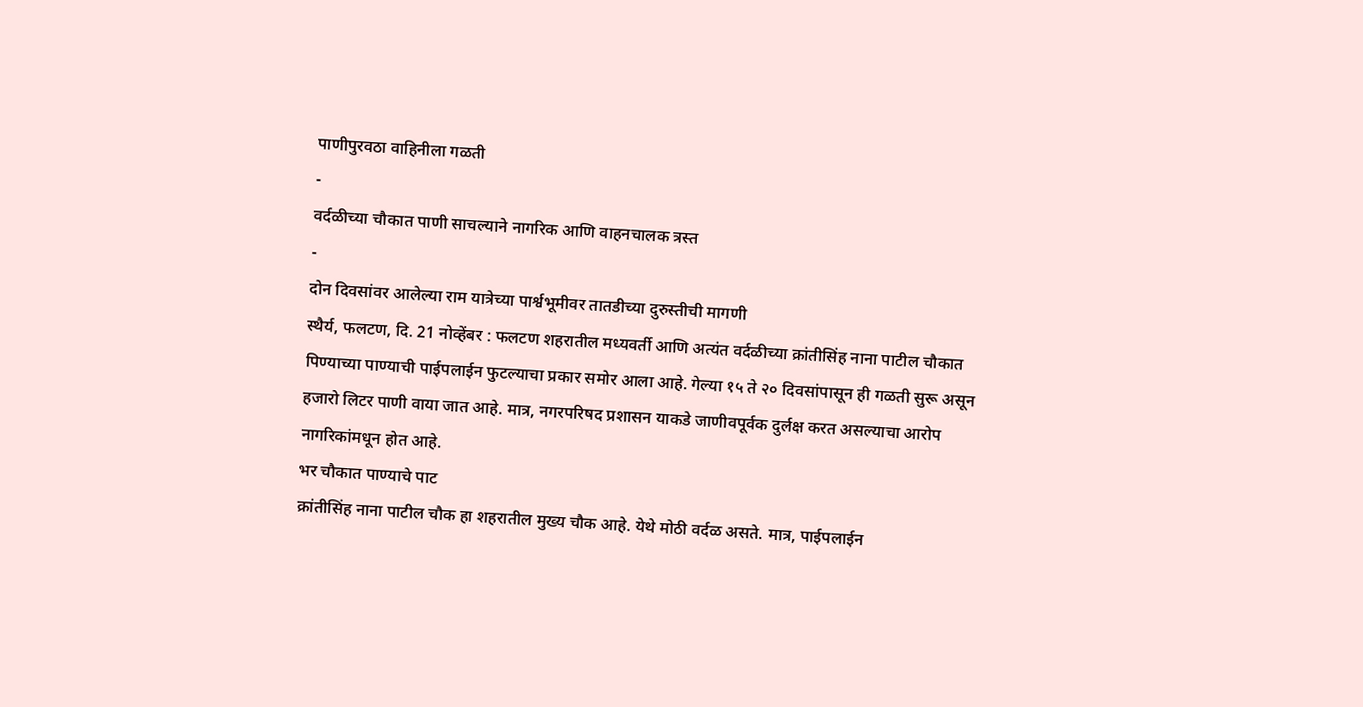पाणीपुरवठा वाहिनीला गळती
-
वर्दळीच्या चौकात पाणी साचल्याने नागरिक आणि वाहनचालक त्रस्त
-
दोन दिवसांवर आलेल्या राम यात्रेच्या पार्श्वभूमीवर तातडीच्या दुरुस्तीची मागणी
स्थैर्य, फलटण, दि. 21 नोव्हेंबर : फलटण शहरातील मध्यवर्ती आणि अत्यंत वर्दळीच्या क्रांतीसिंह नाना पाटील चौकात पिण्याच्या पाण्याची पाईपलाईन फुटल्याचा प्रकार समोर आला आहे. गेल्या १५ ते २० दिवसांपासून ही गळती सुरू असून हजारो लिटर पाणी वाया जात आहे. मात्र, नगरपरिषद प्रशासन याकडे जाणीवपूर्वक दुर्लक्ष करत असल्याचा आरोप नागरिकांमधून होत आहे.
भर चौकात पाण्याचे पाट
क्रांतीसिंह नाना पाटील चौक हा शहरातील मुख्य चौक आहे. येथे मोठी वर्दळ असते. मात्र, पाईपलाईन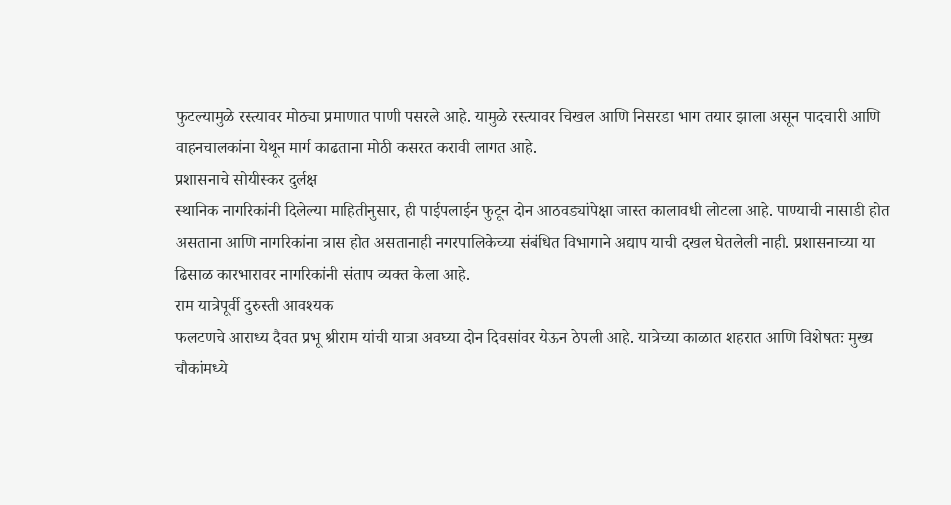फुटल्यामुळे रस्त्यावर मोठ्या प्रमाणात पाणी पसरले आहे. यामुळे रस्त्यावर चिखल आणि निसरडा भाग तयार झाला असून पादचारी आणि वाहनचालकांना येथून मार्ग काढताना मोठी कसरत करावी लागत आहे.
प्रशासनाचे सोयीस्कर दुर्लक्ष
स्थानिक नागरिकांनी दिलेल्या माहितीनुसार, ही पाईपलाईन फुटून दोन आठवड्यांपेक्षा जास्त कालावधी लोटला आहे. पाण्याची नासाडी होत असताना आणि नागरिकांना त्रास होत असतानाही नगरपालिकेच्या संबंधित विभागाने अद्याप याची दखल घेतलेली नाही. प्रशासनाच्या या ढिसाळ कारभारावर नागरिकांनी संताप व्यक्त केला आहे.
राम यात्रेपूर्वी दुरुस्ती आवश्यक
फलटणचे आराध्य दैवत प्रभू श्रीराम यांची यात्रा अवघ्या दोन दिवसांवर येऊन ठेपली आहे. यात्रेच्या काळात शहरात आणि विशेषतः मुख्य चौकांमध्ये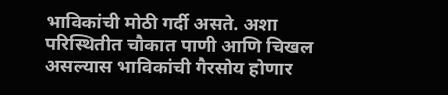भाविकांची मोठी गर्दी असते. अशा परिस्थितीत चौकात पाणी आणि चिखल असल्यास भाविकांची गैरसोय होणार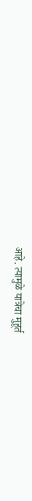आहे. त्यामुळे यात्रेचा मुहूर्त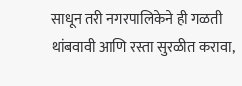साधून तरी नगरपालिकेने ही गळती थांबवावी आणि रस्ता सुरळीत करावा,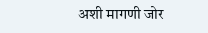अशी मागणी जोर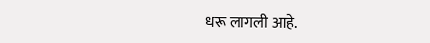धरू लागली आहे.